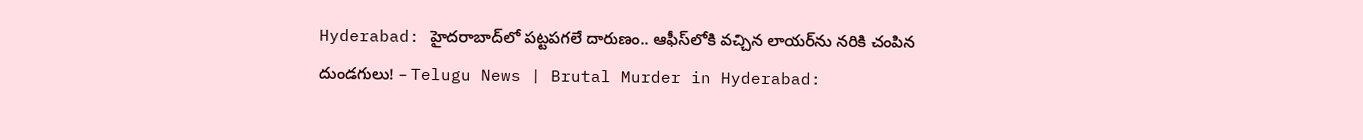Hyderabad: హైదరాబాద్‌లో పట్టపగలే దారుణం.. ఆఫీస్‌లోకి వచ్చిన లాయర్‌ను నరికి చంపిన దుండగులు! – Telugu News | Brutal Murder in Hyderabad: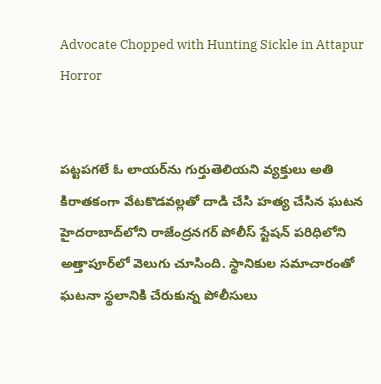Advocate Chopped with Hunting Sickle in Attapur Horror


పట్టపగలే ఓ లాయర్‌ను గుర్తుతెలియని వ్యక్తులు అతి కిరాతకంగా వేటకొడవల్లతో దాడి చేసి హత్య చేసిన ఘటన హైదరాబాద్‌లోని రాజేంద్రనగర్ పోలీస్ స్టేషన్ పరిధిలోని అత్తాపూర్‌లో వెలుగు చూసింది. స్థానికుల సమాచారంతో ఘటనా స్థలానికి చేరుకున్న పోలీసులు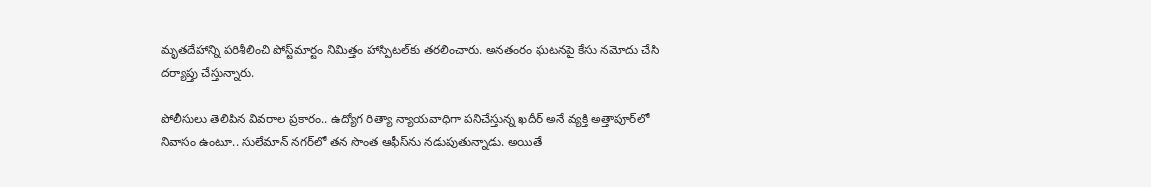మృతదేహాన్ని పరిశీలించి పోస్ట్‌మార్టం నిమిత్తం హాస్పిటల్‌కు తరలించారు. అనతంరం ఘటనపై కేసు నమోదు చేసి దర్యాప్తు చేస్తున్నారు.

పోలీసులు తెలిపిన వివరాల ప్రకారం.. ఉద్యోగ రిత్యా న్యాయవాధిగా పనిచేస్తున్న ఖదీర్ అనే వ్యక్తి అత్తాపూర్‌లో నివాసం ఉంటూ.. సులేమాన్ నగర్‌లో తన సొంత ఆఫీస్‌ను నడుపుతున్నాడు. అయితే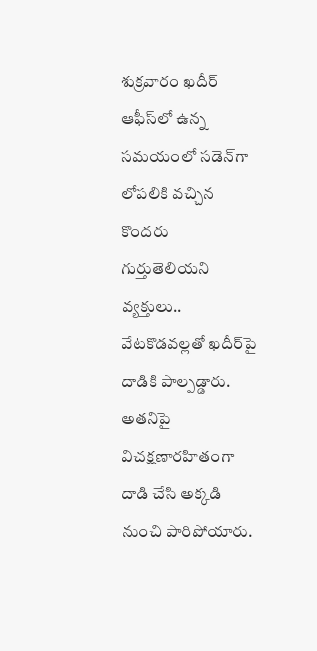శుక్రవారం ఖదీర్ ఆఫీస్‌లో ఉన్న సమయంలో సడెన్‌గా లోపలికి వచ్చిన కొందరు గుర్తుతెలియని వ్యక్తులు.. వేటకొడవల్లతో ఖదీర్‌పై దాడికి పాల్పడ్డారు. అతనిపై విచక్షణారహితంగా దాడి చేసి అక్కడి నుంచి పారిపోయారు.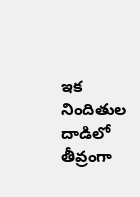ఇక నిందితుల దాడిలో తీవ్రంగా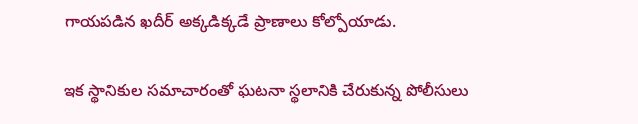గాయపడిన ఖదీర్ అక్కడిక్కడే ప్రాణాలు కోల్పోయాడు.

ఇక స్థానికుల సమాచారంతో ఘటనా స్థలానికి చేరుకున్న పోలీసులు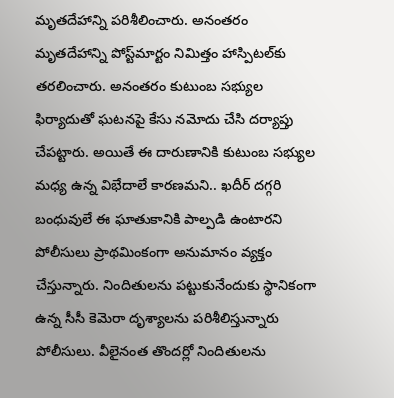మృతదేహాన్ని పరిశీలించారు. అనంతరం మృతదేహాన్ని పోస్ట్‌మార్టం నిమిత్తం హాస్పిటల్‌కు తరలించారు. అనంతరం కుటుంబ సభ్యుల ఫిర్యాదుతో ఘటనపై కేసు నమోదు చేసి దర్యాప్తు చేపట్టారు. అయితే ఈ దారుణానికి కుటుంబ సభ్యుల మధ్య ఉన్న విభేదాలే కారణమని.. ఖదీర్ దగ్గరి బంధువులే ఈ ఘాతుకానికి పాల్పడి ఉంటారని పోలీసులు ప్రాథమింకంగా అనుమానం వ్యక్తం చేస్తున్నారు. నిందితులను పట్టుకునేందుకు స్థానికంగా ఉన్న సీసీ కెమెరా దృశ్యాలను పరిశీలిస్తున్నారు పోలీసులు. వీలైనంత తొందర్లో నిందితులను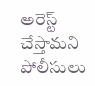అరెస్ట్ చేస్తామని పోలీసులు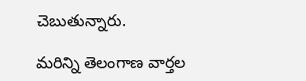చెబుతున్నారు.

మరిన్ని తెలంగాణ వార్తల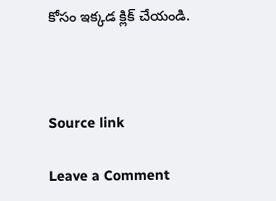కోసం ఇక్కడ క్లిక్ చేయండి.



Source link

Leave a Comment